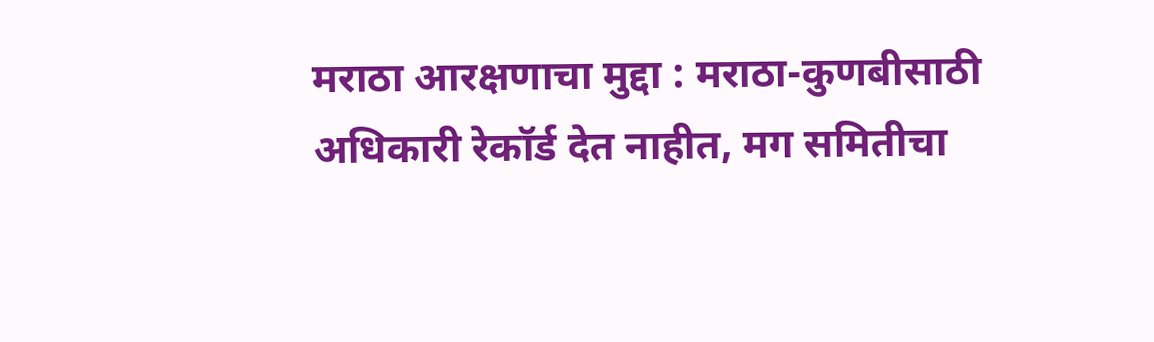मराठा आरक्षणाचा मुद्दा : मराठा-कुणबीसाठी अधिकारी रेकॉर्ड देत नाहीत, मग समितीचा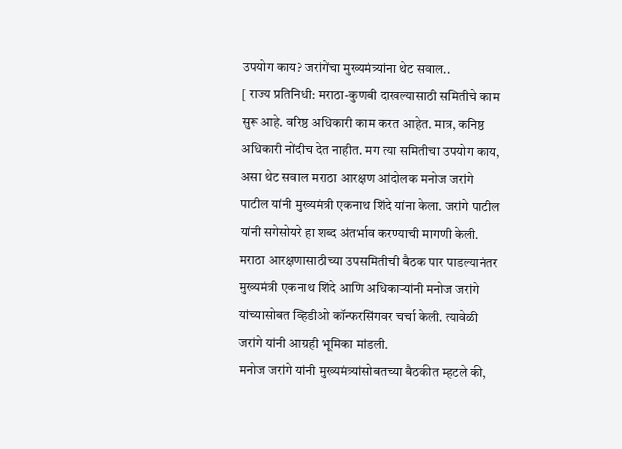उपयोग काय? जरांगेंचा मुख्यमंत्र्यांना थेट सवाल..
[ राज्य प्रतिनिधी: मराठा-कुणबी दाखल्यासाठी समितीचे काम सुरू आहे. वरिष्ठ अधिकारी काम करत आहेत. मात्र, कनिष्ठ अधिकारी नोंदीच देत नाहीत. मग त्या समितीचा उपयोग काय, असा थेट सवाल मराठा आरक्षण आंदोलक मनोज जरांगे पाटील यांनी मुख्यमंत्री एकनाथ शिंदे यांना केला. जरांगे पाटील यांनी सगेसोयरे हा शब्द अंतर्भाव करण्याची मागणी केली.
मराठा आरक्षणासाठीच्या उपसमितीची बैठक पार पाडल्यानंतर मुख्यमंत्री एकनाथ शिंदे आणि अधिकाऱ्यांनी मनोज जरांगे यांच्यासोबत व्हिडीओ कॉन्फरसिंगवर चर्चा केली. त्यावेळी जरांगे यांनी आग्रही भूमिका मांडली.
मनोज जरांगे यांनी मुख्यमंत्र्यांसोबतच्या बैठकीत म्हटले की,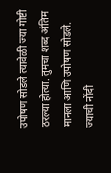उपोषण सोडले त्यावेळी ज्या गोष्टी ठरल्या होत्या. तुमचा शब्द अंतिम मानला आणि उपोषण सोडले. ज्याची नोंदी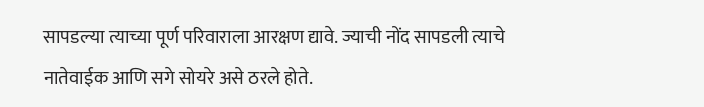सापडल्या त्याच्या पूर्ण परिवाराला आरक्षण द्यावे. ज्याची नोंद सापडली त्याचे नातेवाईक आणि सगे सोयरे असे ठरले होते.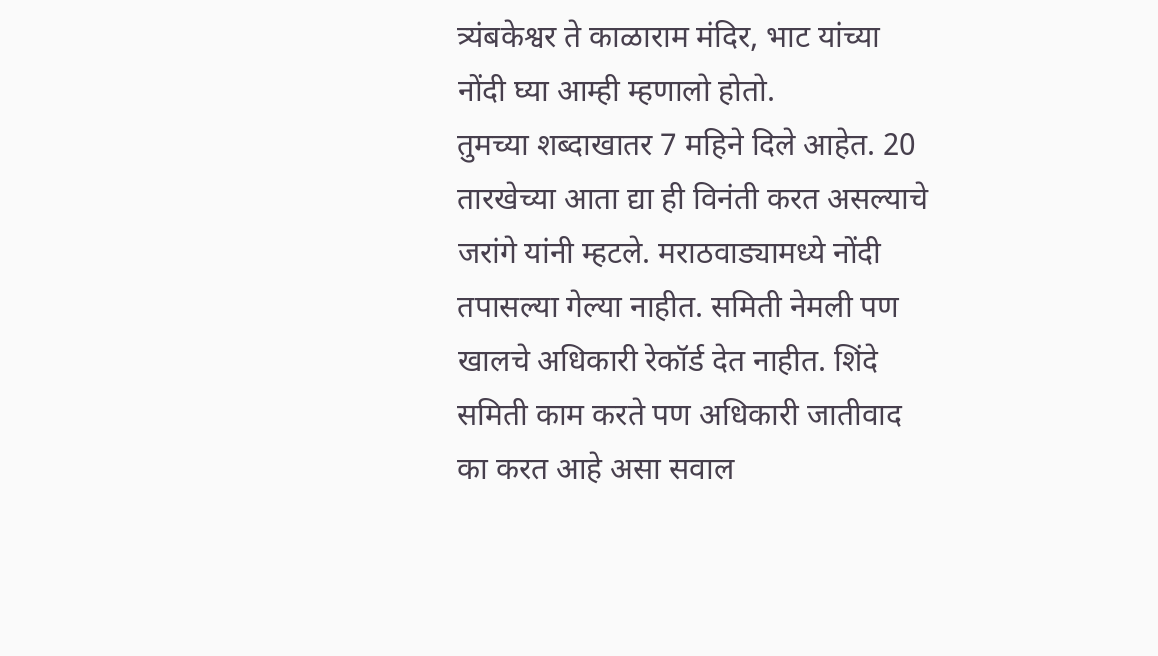त्र्यंबकेश्वर ते काळाराम मंदिर, भाट यांच्या नोंदी घ्या आम्ही म्हणालो होतो.
तुमच्या शब्दाखातर 7 महिने दिले आहेत. 20 तारखेच्या आता द्या ही विनंती करत असल्याचे जरांगे यांनी म्हटले. मराठवाड्यामध्ये नोंदी तपासल्या गेल्या नाहीत. समिती नेमली पण खालचे अधिकारी रेकॉर्ड देत नाहीत. शिंदे समिती काम करते पण अधिकारी जातीवाद का करत आहे असा सवाल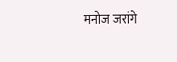मनोज जरांगे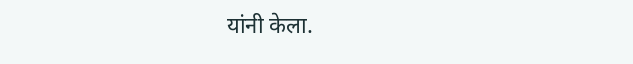यांनी केला.